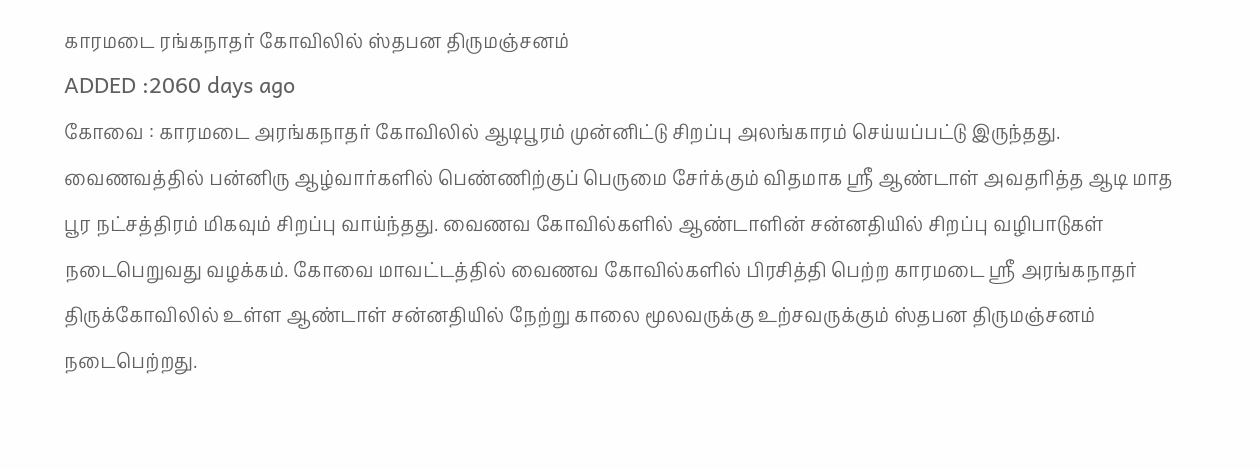காரமடை ரங்கநாதர் கோவிலில் ஸ்தபன திருமஞ்சனம்
ADDED :2060 days ago
கோவை : காரமடை அரங்கநாதர் கோவிலில் ஆடிபூரம் முன்னிட்டு சிறப்பு அலங்காரம் செய்யப்பட்டு இருந்தது. வைணவத்தில் பன்னிரு ஆழ்வார்களில் பெண்ணிற்குப் பெருமை சேர்க்கும் விதமாக ஸ்ரீ ஆண்டாள் அவதரித்த ஆடி மாத பூர நட்சத்திரம் மிகவும் சிறப்பு வாய்ந்தது. வைணவ கோவில்களில் ஆண்டாளின் சன்னதியில் சிறப்பு வழிபாடுகள் நடைபெறுவது வழக்கம். கோவை மாவட்டத்தில் வைணவ கோவில்களில் பிரசித்தி பெற்ற காரமடை ஸ்ரீ அரங்கநாதர் திருக்கோவிலில் உள்ள ஆண்டாள் சன்னதியில் நேற்று காலை மூலவருக்கு உற்சவருக்கும் ஸ்தபன திருமஞ்சனம் நடைபெற்றது.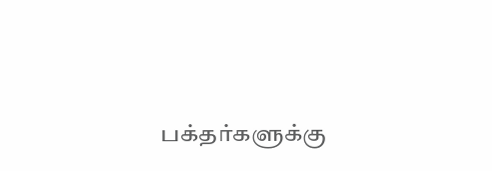பக்தர்களுக்கு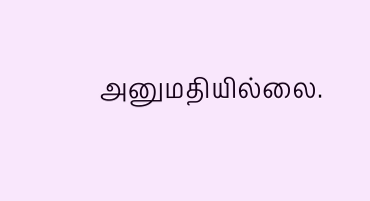அனுமதியில்லை.